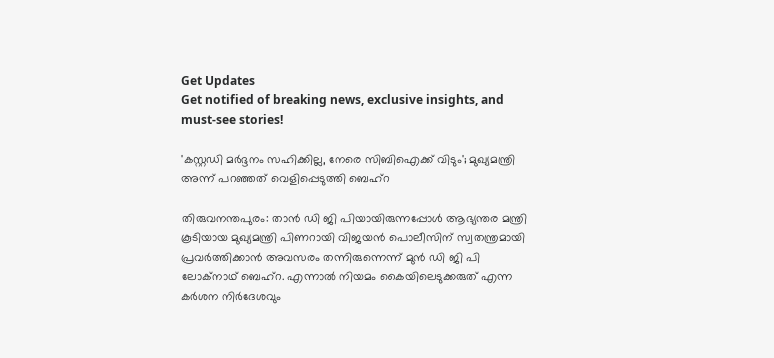Get Updates
Get notified of breaking news, exclusive insights, and must-see stories!

'കസ്റ്റഡി മര്‍ദ്ദനം സഹിക്കില്ല, നേരെ സിബിഐക്ക് വിടും'; മുഖ്യമന്ത്രി അന്ന് പറഞ്ഞത് വെളിപ്പെടുത്തി ബെഹ്‌റ

തിരുവനന്തപുരം: താന്‍ ഡി ജി പിയായിരുന്നപ്പോള്‍ ആഭ്യന്തര മന്ത്രി കൂടിയായ മുഖ്യമന്ത്രി പിണറായി വിജയന്‍ പൊലീസിന് സ്വതന്ത്രമായി പ്രവര്‍ത്തിക്കാന്‍ അവസരം തന്നിരുന്നെന്ന് മുന്‍ ഡി ജി പി ലോക്‌നാഥ് ബെഹ്‌റ. എന്നാല്‍ നിയമം കൈയിലെടുക്കരുത് എന്ന കര്‍ശന നിര്‍ദേശവും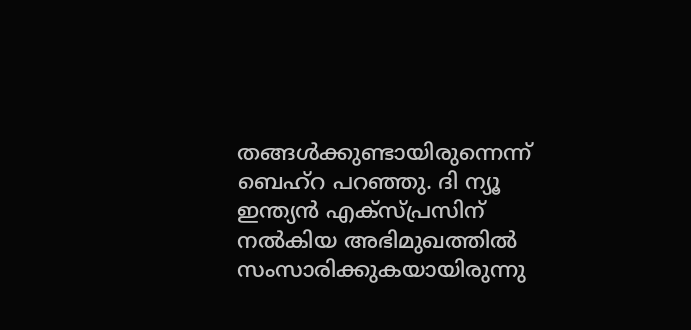തങ്ങള്‍ക്കുണ്ടായിരുന്നെന്ന് ബെഹ്‌റ പറഞ്ഞു. ദി ന്യൂ ഇന്ത്യന്‍ എക്‌സ്പ്രസിന് നല്‍കിയ അഭിമുഖത്തില്‍ സംസാരിക്കുകയായിരുന്നു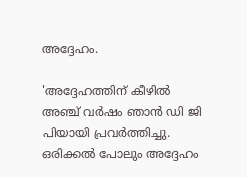അദ്ദേഹം.

'അദ്ദേഹത്തിന് കീഴില്‍ അഞ്ച് വര്‍ഷം ഞാന്‍ ഡി ജി പിയായി പ്രവര്‍ത്തിച്ചു. ഒരിക്കല്‍ പോലും അദ്ദേഹം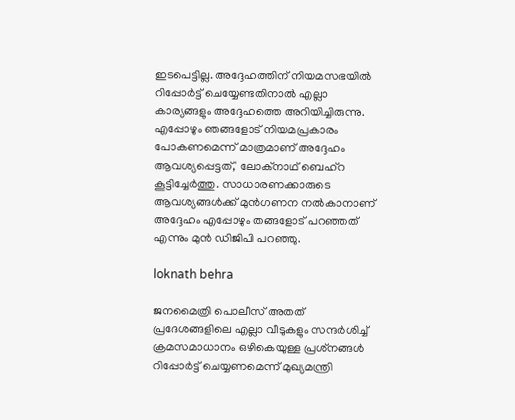ഇടപെട്ടില്ല. അദ്ദേഹത്തിന് നിയമസഭയില്‍ റിപ്പോര്‍ട്ട് ചെയ്യേണ്ടതിനാല്‍ എല്ലാ കാര്യങ്ങളും അദ്ദേഹത്തെ അറിയിച്ചിരുന്നു. എപ്പോഴും ഞങ്ങളോട് നിയമപ്രകാരം പോകണമെന്ന് മാത്രമാണ് അദ്ദേഹം ആവശ്യപ്പെട്ടത്,' ലോക്‌നാഥ് ബെഹ്‌റ കൂട്ടിച്ചേര്‍ത്തു. സാധാരണക്കാരുടെ ആവശ്യങ്ങള്‍ക്ക് മുന്‍ഗണന നല്‍കാനാണ് അദ്ദേഹം എപ്പോഴും തങ്ങളോട് പറഞ്ഞത് എന്നും മുന്‍ ഡിജിപി പറഞ്ഞു.

loknath behra

ജനമൈത്രി പൊലീസ് അതത് പ്രദേശങ്ങളിലെ എല്ലാ വീടുകളും സന്ദര്‍ശിച്ച് ക്രമസമാധാനം ഒഴികെയുള്ള പ്രശ്‌നങ്ങള്‍ റിപ്പോര്‍ട്ട് ചെയ്യണമെന്ന് മുഖ്യമന്ത്രി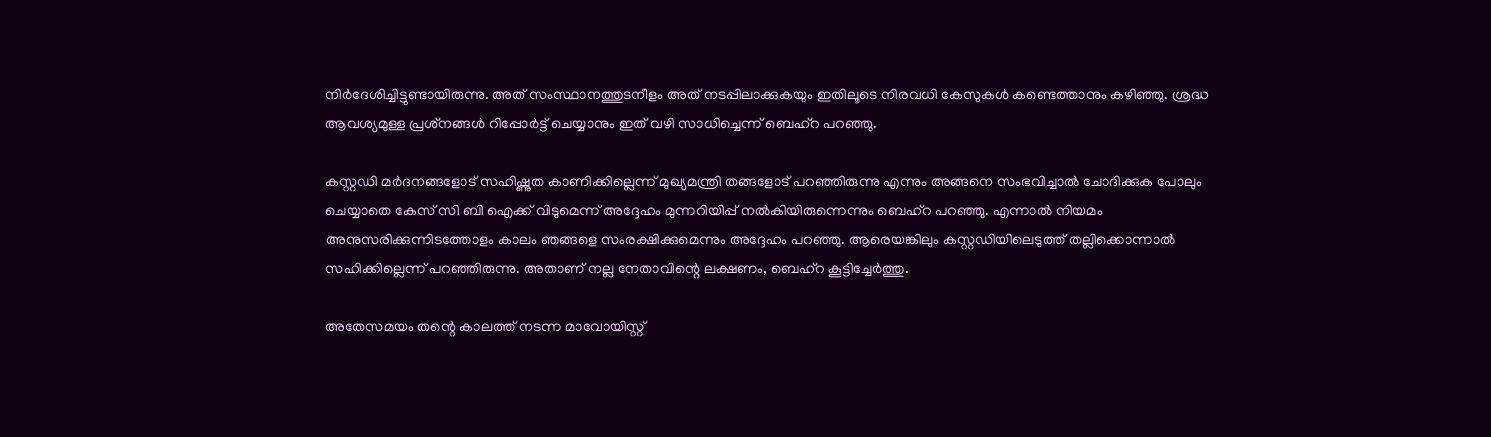നിര്‍ദേശിച്ചിട്ടുണ്ടായിരുന്നു. അത് സംസ്ഥാനത്തുടനീളം അത് നടപ്പിലാക്കുകയും ഇതിലൂടെ നിരവധി കേസുകള്‍ കണ്ടെത്താനും കഴിഞ്ഞു. ശ്രദ്ധ ആവശ്യമുള്ള പ്രശ്‌നങ്ങള്‍ റിപ്പോര്‍ട്ട് ചെയ്യാനും ഇത് വഴി സാധിച്ചെന്ന് ബെഹ്‌റ പറഞ്ഞു.

കസ്റ്റഡി മര്‍ദനങ്ങളോട് സഹിഷ്ണുത കാണിക്കില്ലെന്ന് മുഖ്യമന്ത്രി തങ്ങളോട് പറഞ്ഞിരുന്നു എന്നും അങ്ങനെ സംഭവിച്ചാല്‍ ചോദിക്കുക പോലും ചെയ്യാതെ കേസ് സി ബി ഐക്ക് വിടുമെന്ന് അദ്ദേഹം മുന്നറിയിപ്പ് നല്‍കിയിരുന്നെന്നും ബെഹ്‌റ പറഞ്ഞു. എന്നാല്‍ നിയമം അനുസരിക്കുന്നിടത്തോളം കാലം ഞങ്ങളെ സംരക്ഷിക്കുമെന്നും അദ്ദേഹം പറഞ്ഞു. ആരെയങ്കിലും കസ്റ്റഡിയിലെടുത്ത് തല്ലിക്കൊന്നാല്‍ സഹിക്കില്ലെന്ന് പറഞ്ഞിരുന്നു. അതാണ് നല്ല നേതാവിന്റെ ലക്ഷണം, ബെഹ്‌റ കൂട്ടിച്ചേര്‍ത്തു.

അതേസമയം തന്റെ കാലത്ത് നടന്ന മാവോയിസ്റ്റ്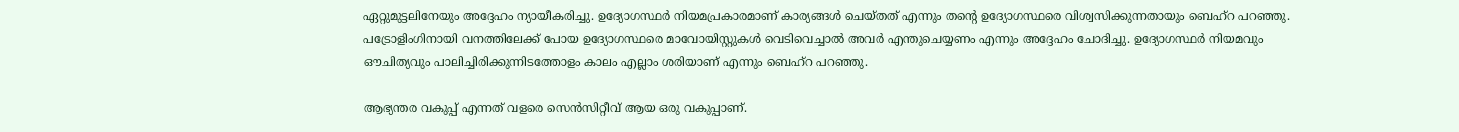ഏറ്റുമുട്ടലിനേയും അദ്ദേഹം ന്യായീകരിച്ചു. ഉദ്യോഗസ്ഥര്‍ നിയമപ്രകാരമാണ് കാര്യങ്ങള്‍ ചെയ്തത് എന്നും തന്റെ ഉദ്യോഗസ്ഥരെ വിശ്വസിക്കുന്നതായും ബെഹ്‌റ പറഞ്ഞു. പട്രോളിംഗിനായി വനത്തിലേക്ക് പോയ ഉദ്യോഗസ്ഥരെ മാവോയിസ്റ്റുകള്‍ വെടിവെച്ചാല്‍ അവര്‍ എന്തുചെയ്യണം എന്നും അദ്ദേഹം ചോദിച്ചു. ഉദ്യോഗസ്ഥര്‍ നിയമവും ഔചിത്യവും പാലിച്ചിരിക്കുന്നിടത്തോളം കാലം എല്ലാം ശരിയാണ് എന്നും ബെഹ്‌റ പറഞ്ഞു.

ആഭ്യന്തര വകുപ്പ് എന്നത് വളരെ സെന്‍സിറ്റീവ് ആയ ഒരു വകുപ്പാണ്.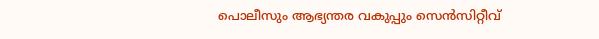പൊലീസും ആഭ്യന്തര വകുപ്പും സെന്‍സിറ്റീവ്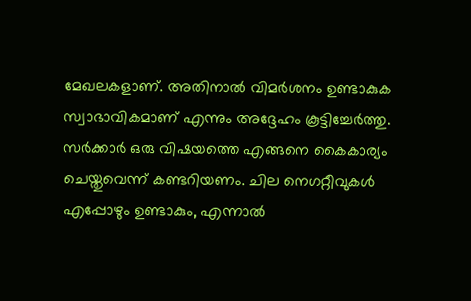മേഖലകളാണ്. അതിനാല്‍ വിമര്‍ശനം ഉണ്ടാകുക സ്വാഭാവികമാണ് എന്നും അദ്ദേഹം കൂട്ടിച്ചേര്‍ത്തു. സര്‍ക്കാര്‍ ഒരു വിഷയത്തെ എങ്ങനെ കൈകാര്യം ചെയ്തുവെന്ന് കണ്ടറിയണം. ചില നെഗറ്റീവുകള്‍ എപ്പോഴും ഉണ്ടാകും, എന്നാല്‍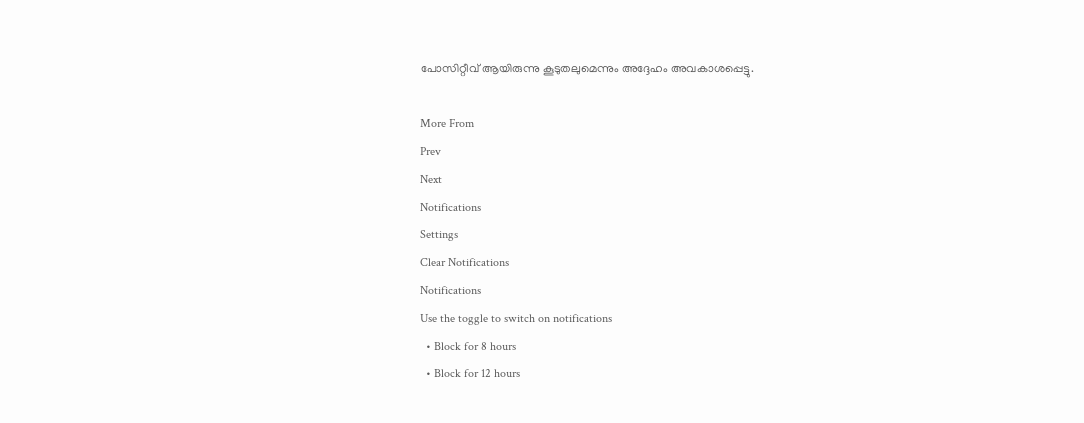പോസിറ്റീവ് ആയിരുന്നു കൂടുതലുമെന്നും അദ്ദേഹം അവകാശപ്പെട്ടു.

More From
Prev
Next
Notifications
Settings
Clear Notifications
Notifications
Use the toggle to switch on notifications
  • Block for 8 hours
  • Block for 12 hours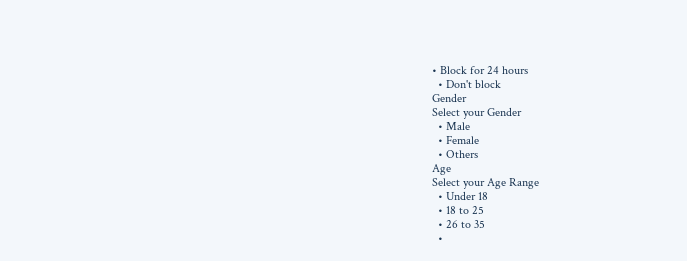• Block for 24 hours
  • Don't block
Gender
Select your Gender
  • Male
  • Female
  • Others
Age
Select your Age Range
  • Under 18
  • 18 to 25
  • 26 to 35
  •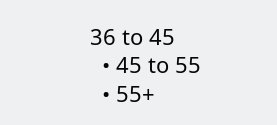36 to 45
  • 45 to 55
  • 55+